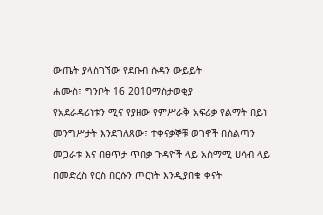ውጤት ያላስገኘው የደቡብ ሱዳን ውይይት
ሐሙስ፣ ግንቦት 16 2010ማስታወቂያ
የአደራዳሪነቱን ሚና የያዘው የምሥራቅ አፍሪቃ የልማት በይነ መንግሥታት እንደገለጸው፣ ተቀናቃኞቹ ወገኖች በስልጣን መጋራቱ እና በፀጥታ ጥበቃ ጉዳዮች ላይ አስማሚ ሀሳብ ላይ በመድረስ የርስ በርሱን ጦርነት እንዲያበቁ ቀናት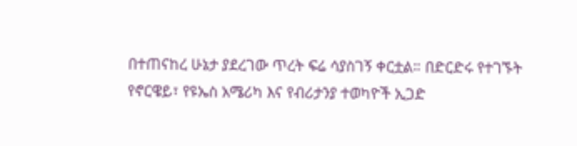በተጠናከረ ሁኔታ ያደረገው ጥረት ፍሬ ሳያስገኝ ቀርቷል። በድርድሩ የተገኙት የኖርዌይ፣ የዩኤስ አሜሪካ እና የብሪታንያ ተወካዮች ኢጋድ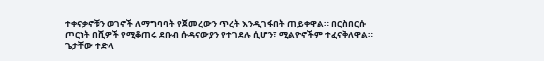ተቀናቃኖቹን ወገኖች ለማግባባት የጀመረውን ጥረት እንዲገፋበት ጠይቀዋል። በርስበርሱ ጦርነት በሺዎች የሚቆጠሩ ደቡብ ሱዳናውያን የተገደሉ ሲሆን፣ ሚልዮኖችም ተፈናቅለዋል።
ጌታቸው ተድላ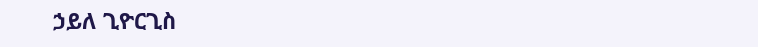ኃይለ ጊዮርጊስ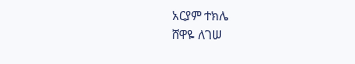አርያም ተክሌ
ሸዋዬ ለገሠ